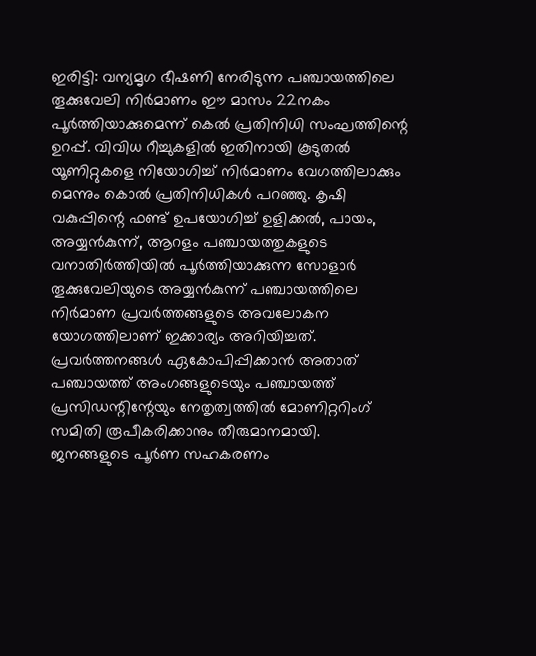ഇരിട്ടി: വന്യമൃഗ ഭീഷണി നേരിടുന്ന പഞ്ചായത്തിലെ തൂക്കുവേലി നിർമാണം ഈ മാസം 22നകം പൂർത്തിയാക്കുമെന്ന് കെൽ പ്രതിനിധി സംഘത്തിന്റെ ഉറപ്പ്. വിവിധ റീച്ചുകളിൽ ഇതിനായി കൂടുതൽ യൂണിറ്റുകളെ നിയോഗിച്ച് നിർമാണം വേഗത്തിലാക്കും മെന്നും കൊൽ പ്രതിനിധികൾ പറഞ്ഞു. കൃഷി വകുപ്പിന്റെ ഫണ്ട് ഉപയോഗിച്ച് ഉളിക്കൽ, പായം, അയ്യൻകുന്ന്, ആറളം പഞ്ചായത്തുകളുടെ വനാതിർത്തിയിൽ പൂർത്തിയാക്കുന്ന സോളാർ തൂക്കുവേലിയുടെ അയ്യൻകുന്ന് പഞ്ചായത്തിലെ നിർമാണ പ്രവർത്തങ്ങളുടെ അവലോകന യോഗത്തിലാണ് ഇക്കാര്യം അറിയിച്ചത്. പ്രവർത്തനങ്ങൾ ഏകോപിപ്പിക്കാൻ അതാത് പഞ്ചായത്ത് അംഗങ്ങളുടെയും പഞ്ചായത്ത് പ്രസിഡന്റിന്റേയും നേതൃത്വത്തിൽ മോണിറ്ററിംഗ് സമിതി രൂപീകരിക്കാനും തീരുമാനമായി.
ജനങ്ങളുടെ പൂർണ സഹകരണം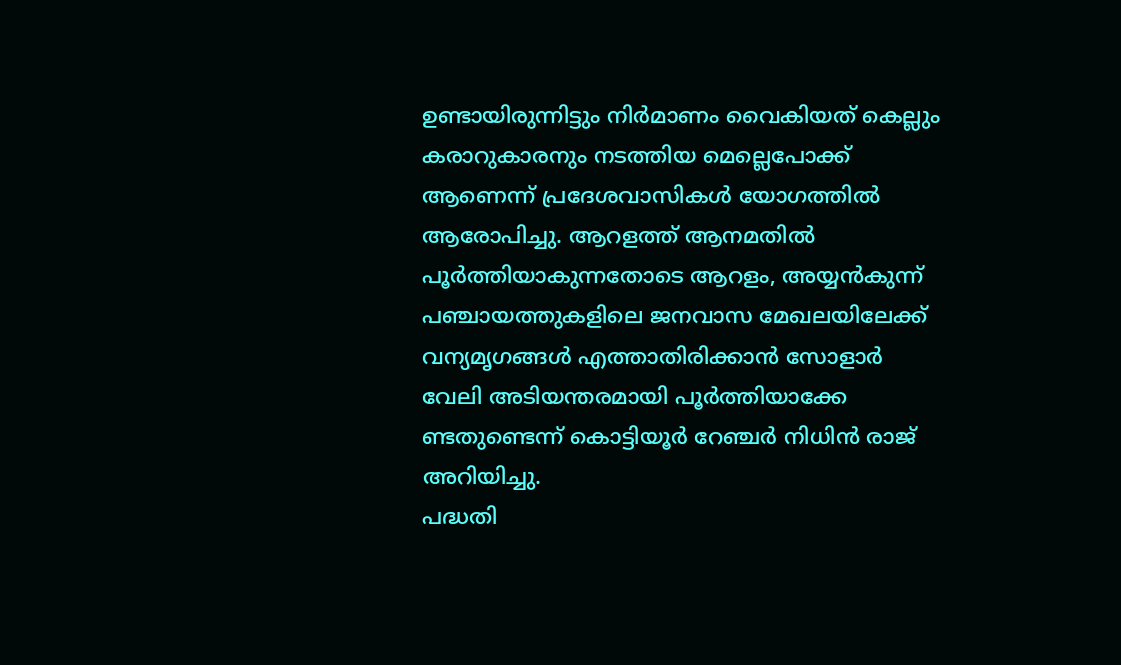ഉണ്ടായിരുന്നിട്ടും നിർമാണം വൈകിയത് കെല്ലും കരാറുകാരനും നടത്തിയ മെല്ലെപോക്ക് ആണെന്ന് പ്രദേശവാസികൾ യോഗത്തിൽ ആരോപിച്ചു. ആറളത്ത് ആനമതിൽ പൂർത്തിയാകുന്നതോടെ ആറളം, അയ്യൻകുന്ന് പഞ്ചായത്തുകളിലെ ജനവാസ മേഖലയിലേക്ക് വന്യമൃഗങ്ങൾ എത്താതിരിക്കാൻ സോളാർ വേലി അടിയന്തരമായി പൂർത്തിയാക്കേ ണ്ടതുണ്ടെന്ന് കൊട്ടിയൂർ റേഞ്ചർ നിധിൻ രാജ് അറിയിച്ചു.
പദ്ധതി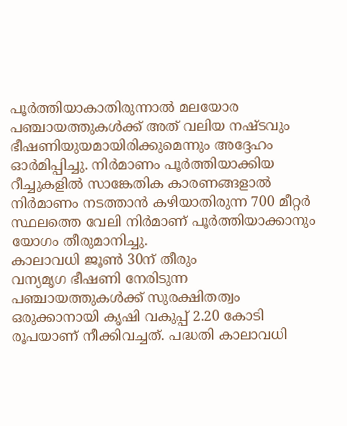പൂർത്തിയാകാതിരുന്നാൽ മലയോര പഞ്ചായത്തുകൾക്ക് അത് വലിയ നഷ്ടവും ഭീഷണിയുയമായിരിക്കുമെന്നും അദ്ദേഹം ഓർമിപ്പിച്ചു. നിർമാണം പൂർത്തിയാക്കിയ റീച്ചുകളിൽ സാങ്കേതിക കാരണങ്ങളാൽ നിർമാണം നടത്താൻ കഴിയാതിരുന്ന 700 മീറ്റർ സ്ഥലത്തെ വേലി നിർമാണ് പൂർത്തിയാക്കാനും യോഗം തീരുമാനിച്ചു.
കാലാവധി ജൂൺ 30ന് തീരും
വന്യമൃഗ ഭീഷണി നേരിടുന്ന പഞ്ചായത്തുകൾക്ക് സുരക്ഷിതത്വം ഒരുക്കാനായി കൃഷി വകുപ്പ് 2.20 കോടി രൂപയാണ് നീക്കിവച്ചത്. പദ്ധതി കാലാവധി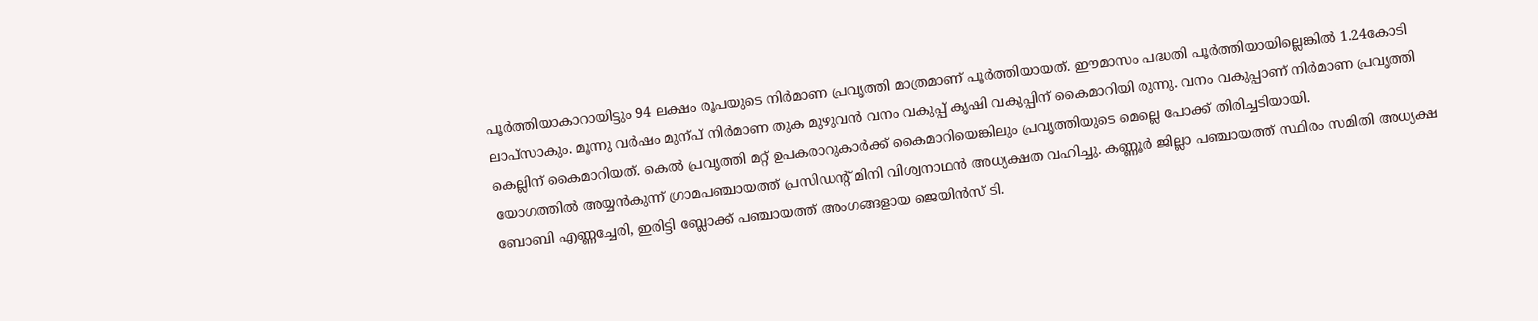പൂർത്തിയാകാറായിട്ടും 94 ലക്ഷം രൂപയുടെ നിർമാണ പ്രവൃത്തി മാത്രമാണ് പൂർത്തിയായത്. ഈമാസം പദ്ധതി പൂർത്തിയായില്ലെങ്കിൽ 1.24കോടി ലാപ്സാകും. മൂന്നു വർഷം മുന്പ് നിർമാണ തുക മുഴുവൻ വനം വകുപ്പ് കൃഷി വകുപ്പിന് കൈമാറിയി രുന്നു. വനം വകുപ്പാണ് നിർമാണ പ്രവൃത്തി കെല്ലിന് കൈമാറിയത്. കെൽ പ്രവൃത്തി മറ്റ് ഉപകരാറുകാർക്ക് കൈമാറിയെങ്കിലും പ്രവൃത്തിയുടെ മെല്ലെ പോക്ക് തിരിച്ചടിയായി.
യോഗത്തിൽ അയ്യൻകുന്ന് ഗ്രാമപഞ്ചായത്ത് പ്രസിഡന്റ് മിനി വിശ്വനാഥൻ അധ്യക്ഷത വഹിച്ചു. കണ്ണൂർ ജില്ലാ പഞ്ചായത്ത് സ്ഥിരം സമിതി അധ്യക്ഷ ബോബി എണ്ണച്ചേരി, ഇരിട്ടി ബ്ലോക്ക് പഞ്ചായത്ത് അംഗങ്ങളായ ജെയിൻസ് ടി.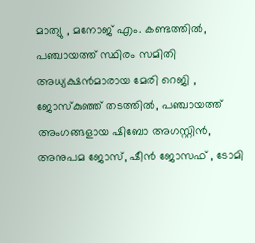മാത്യു , മനോജ് എം. കണ്ടത്തിൽ, പഞ്ചായത്ത് സ്ഥിരം സമിതി അധ്യക്ഷൻമാരായ മേരി റെജി , ജോസ്കുഞ്ഞ് തടത്തിൽ, പഞ്ചായത്ത് അംഗങ്ങളായ ഷിബോ അഗസ്റ്റിൻ, അനുപമ ജോസ്, ഷീൻ ജോസഫ് , ടോമി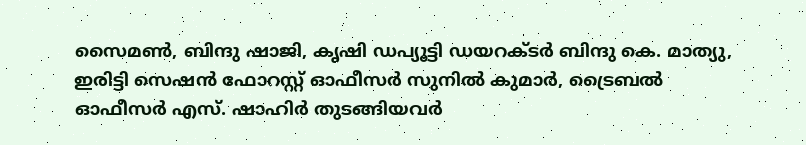സൈമൺ, ബിന്ദു ഷാജി, കൃഷി ഡപ്യൂട്ടി ഡയറക്ടർ ബിന്ദു കെ. മാത്യു, ഇരിട്ടി സെഷൻ ഫോറസ്റ്റ് ഓഫീസർ സുനിൽ കുമാർ, ട്രൈബൽ ഓഫീസർ എസ്. ഷാഹിർ തുടങ്ങിയവർ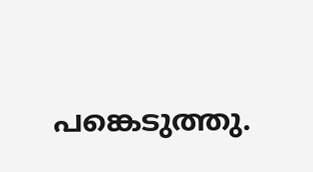പങ്കെടുത്തു.